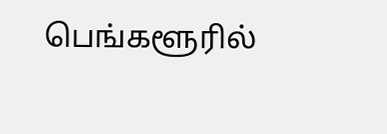பெங்களூரில்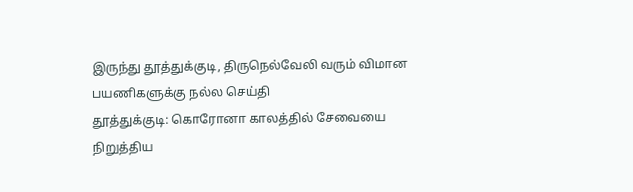இருந்து தூத்துக்குடி, திருநெல்வேலி வரும் விமான பயணிகளுக்கு நல்ல செய்தி
தூத்துக்குடி: கொரோனா காலத்தில் சேவையை நிறுத்திய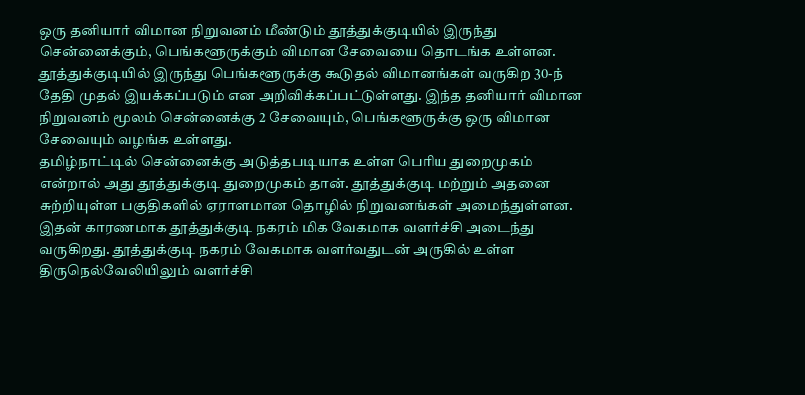ஒரு தனியார் விமான நிறுவனம் மீண்டும் தூத்துக்குடியில் இருந்து சென்னைக்கும், பெங்களூருக்கும் விமான சேவையை தொடங்க உள்ளன. தூத்துக்குடியில் இருந்து பெங்களூருக்கு கூடுதல் விமானங்கள் வருகிற 30-ந் தேதி முதல் இயக்கப்படும் என அறிவிக்கப்பட்டுள்ளது. இந்த தனியார் விமான நிறுவனம் மூலம் சென்னைக்கு 2 சேவையும், பெங்களூருக்கு ஒரு விமான சேவையும் வழங்க உள்ளது.
தமிழ்நாட்டில் சென்னைக்கு அடுத்தபடியாக உள்ள பெரிய துறைமுகம் என்றால் அது தூத்துக்குடி துறைமுகம் தான். தூத்துக்குடி மற்றும் அதனை சுற்றியுள்ள பகுதிகளில் ஏராளமான தொழில் நிறுவனங்கள் அமைந்துள்ளன. இதன் காரணமாக தூத்துக்குடி நகரம் மிக வேகமாக வளர்ச்சி அடைந்து வருகிறது. தூத்துக்குடி நகரம் வேகமாக வளர்வதுடன் அருகில் உள்ள திருநெல்வேலியிலும் வளர்ச்சி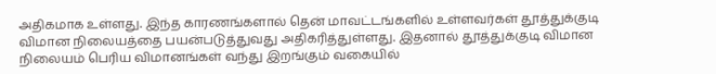அதிகமாக உள்ளது. இந்த காரணங்களால் தென் மாவட்டங்களில் உள்ளவர்கள் தூத்துக்குடி விமான நிலையத்தை பயன்படுத்துவது அதிகரித்துள்ளது. இதனால் தூத்துக்குடி விமான நிலையம் பெரிய விமானங்கள் வந்து இறங்கும் வகையில்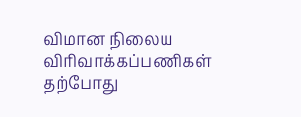விமான நிலைய விரிவாக்கப்பணிகள் தற்போது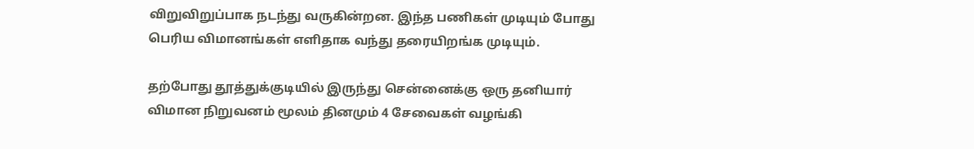விறுவிறுப்பாக நடந்து வருகின்றன. இந்த பணிகள் முடியும் போது பெரிய விமானங்கள் எளிதாக வந்து தரையிறங்க முடியும்.

தற்போது தூத்துக்குடியில் இருந்து சென்னைக்கு ஒரு தனியார் விமான நிறுவனம் மூலம் தினமும் 4 சேவைகள் வழங்கி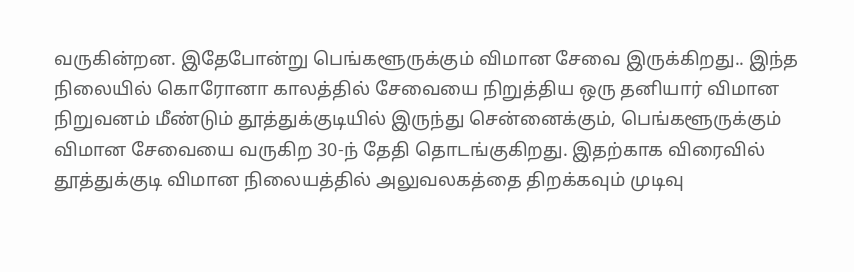வருகின்றன. இதேபோன்று பெங்களூருக்கும் விமான சேவை இருக்கிறது.. இந்த நிலையில் கொரோனா காலத்தில் சேவையை நிறுத்திய ஒரு தனியார் விமான நிறுவனம் மீண்டும் தூத்துக்குடியில் இருந்து சென்னைக்கும், பெங்களூருக்கும் விமான சேவையை வருகிற 30-ந் தேதி தொடங்குகிறது. இதற்காக விரைவில் தூத்துக்குடி விமான நிலையத்தில் அலுவலகத்தை திறக்கவும் முடிவு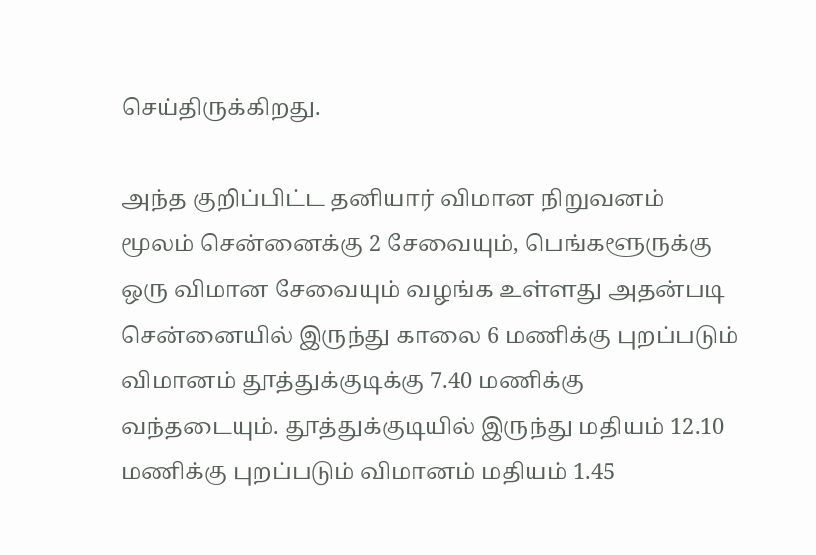செய்திருக்கிறது.

அந்த குறிப்பிட்ட தனியார் விமான நிறுவனம் மூலம் சென்னைக்கு 2 சேவையும், பெங்களூருக்கு ஒரு விமான சேவையும் வழங்க உள்ளது அதன்படி சென்னையில் இருந்து காலை 6 மணிக்கு புறப்படும் விமானம் தூத்துக்குடிக்கு 7.40 மணிக்கு வந்தடையும். தூத்துக்குடியில் இருந்து மதியம் 12.10 மணிக்கு புறப்படும் விமானம் மதியம் 1.45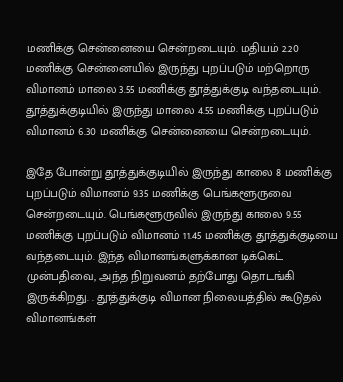மணிக்கு சென்னையை சென்றடையும். மதியம் 2.20 மணிக்கு சென்னையில் இருந்து புறப்படும் மற்றொரு விமானம் மாலை 3.55 மணிக்கு தூத்துக்குடி வந்தடையும். தூத்துக்குடியில் இருந்து மாலை 4.55 மணிக்கு புறப்படும் விமானம் 6.30 மணிக்கு சென்னையை சென்றடையும்.

இதே போன்று தூத்துக்குடியில் இருந்து காலை 8 மணிக்கு புறப்படும் விமானம் 9.35 மணிக்கு பெங்களூருவை சென்றடையும். பெங்களூருவில் இருந்து காலை 9.55 மணிக்கு புறப்படும் விமானம் 11.45 மணிக்கு தூத்துக்குடியை வந்தடையும். இந்த விமானங்களுக்கான டிக்கெட் முன்பதிவை, அந்த நிறுவனம் தற்போது தொடங்கி இருக்கிறது. . தூத்துக்குடி விமான நிலையத்தில் கூடுதல் விமானங்கள்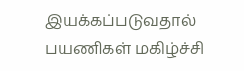இயக்கப்படுவதால் பயணிகள் மகிழ்ச்சி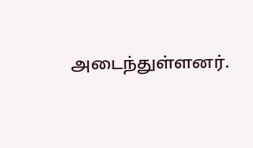அடைந்துள்ளனர்.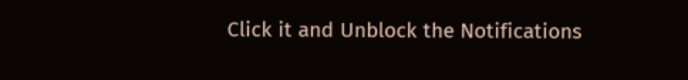Click it and Unblock the Notifications